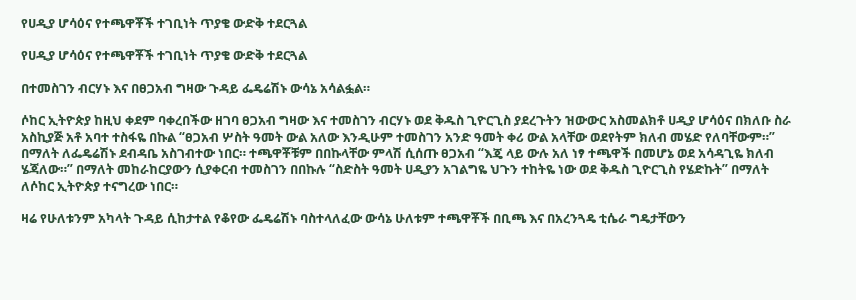የሀዲያ ሆሳዕና የተጫዋቾች ተገቢነት ጥያቄ ውድቅ ተደርጓል

የሀዲያ ሆሳዕና የተጫዋቾች ተገቢነት ጥያቄ ውድቅ ተደርጓል

በተመስገን ብርሃኑ እና በፀጋአብ ግዛው ጉዳይ ፌዴሬሽኑ ውሳኔ አሳልፏል።

ሶከር ኢትዮጵያ ከዚህ ቀደም ባቀረበችው ዘገባ ፀጋአብ ግዛው እና ተመስገን ብርሃኑ ወደ ቅዱስ ጊዮርጊስ ያደረጉትን ዝውውር አስመልክቶ ሀዲያ ሆሳዕና በክለቡ ስራ አስኪያጅ አቶ አባተ ተስፋዬ በኩል “ፀጋአብ ሦስት ዓመት ውል አለው እንዲሁም ተመስገን አንድ ዓመት ቀሪ ውል አላቸው ወደየትም ክለብ መሄድ የለባቸውም።” በማለት ለፌዴሬሽኑ ደብዳቤ አስገብተው ነበር። ተጫዋቾቹም በበኩላቸው ምላሽ ሲሰጡ ፀጋአብ “እጄ ላይ ውሉ አለ ነፃ ተጫዋች በመሆኔ ወደ አሳዳጊዬ ክለብ ሄጃለው።” በማለት መከራከርያውን ሲያቀርብ ተመስገን በበኩሉ “ስድስት ዓመት ሀዲያን አገልግዬ ህጉን ተከትዬ ነው ወደ ቅዱስ ጊዮርጊስ የሄድኩት” በማለት ለሶከር ኢትዮጵያ ተናግረው ነበር።

ዛሬ የሁለቱንም አካላት ጉዳይ ሲከታተል የቆየው ፌዴሬሽኑ ባስተላለፈው ውሳኔ ሁለቱም ተጫዋቾች በቢጫ እና በአረንጓዴ ቲሴራ ግዴታቸውን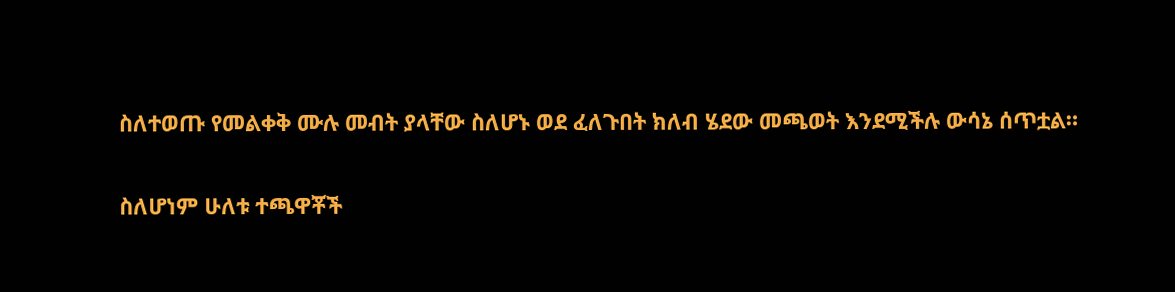ስለተወጡ የመልቀቅ ሙሉ መብት ያላቸው ስለሆኑ ወደ ፈለጉበት ክለብ ሄደው መጫወት እንደሚችሉ ውሳኔ ሰጥቷል።

ስለሆነም ሁለቱ ተጫዋቾች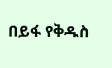በይፋ የቅዱስ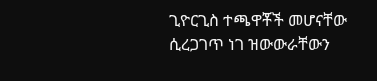ጊዮርጊስ ተጫዋቾች መሆናቸው ሲረጋገጥ ነገ ዝውውራቸውን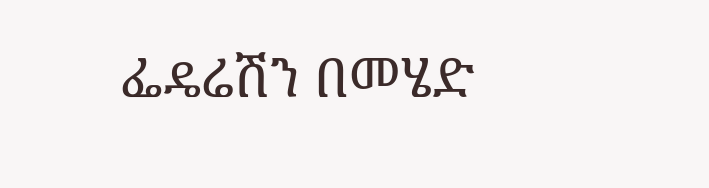ፌዴሬሽን በመሄድ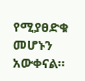የሚያፀድቁ መሆኑን አውቀናል።